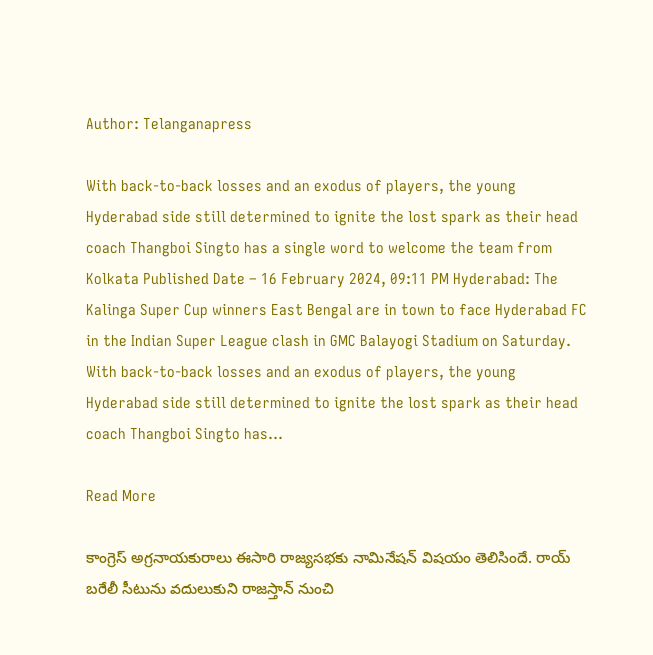Author: Telanganapress

With back-to-back losses and an exodus of players, the young Hyderabad side still determined to ignite the lost spark as their head coach Thangboi Singto has a single word to welcome the team from Kolkata Published Date – 16 February 2024, 09:11 PM Hyderabad: The Kalinga Super Cup winners East Bengal are in town to face Hyderabad FC in the Indian Super League clash in GMC Balayogi Stadium on Saturday. With back-to-back losses and an exodus of players, the young Hyderabad side still determined to ignite the lost spark as their head coach Thangboi Singto has…

Read More

కాంగ్రెస్ అగ్రనాయకురాలు ఈసారి రాజ్యసభకు నామినేషన్ విషయం తెలిసిందే. రాయ్ బరేలీ సీటును వదులుకుని రాజస్తాన్ నుంచి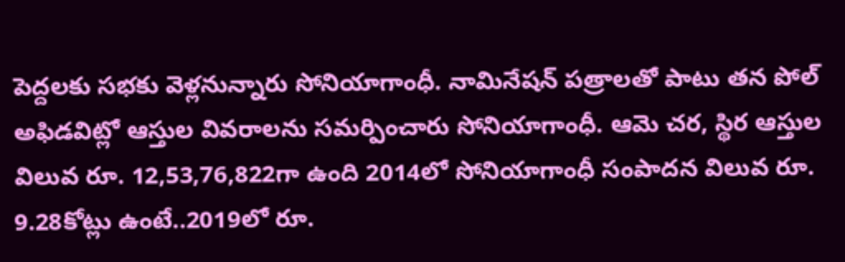పెద్దలకు సభకు వెళ్లనున్నారు సోనియాగాంధీ. నామినేషన్ పత్రాలతో పాటు తన పోల్ అఫిడవిట్లో ఆస్తుల వివరాలను సమర్పించారు సోనియాగాంధీ. ఆమె చర, స్థిర ఆస్తుల విలువ రూ. 12,53,76,822గా ఉంది 2014లో సోనియాగాంధీ సంపాదన విలువ రూ. 9.28కోట్లు ఉంటే..2019లో రూ.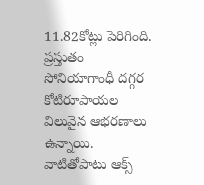11.82కోట్లు పెరిగింది. ప్రస్తుతం సోనియాగాంధీ దగ్గర కోటిరూపాయల విలువైన ఆభరణాలు ఉన్నాయి. వాటితోపాటు ఆక్స్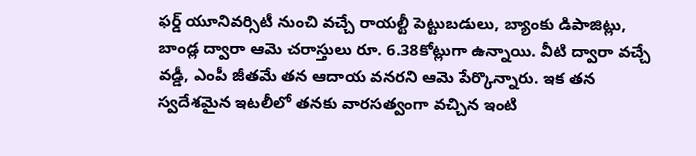ఫర్డ్ యూనివర్సిటీ నుంచి వచ్చే రాయల్టీ పెట్టుబడులు, బ్యాంకు డిపాజిట్లు, బాండ్ల ద్వారా ఆమె చరాస్తులు రూ. 6.38కోట్లుగా ఉన్నాయి. వీటి ద్వారా వచ్చే వడ్డీ, ఎంపీ జీతమే తన ఆదాయ వనరని ఆమె పేర్కొన్నారు. ఇక తన స్వదేశమైన ఇటలీలో తనకు వారసత్వంగా వచ్చిన ఇంటి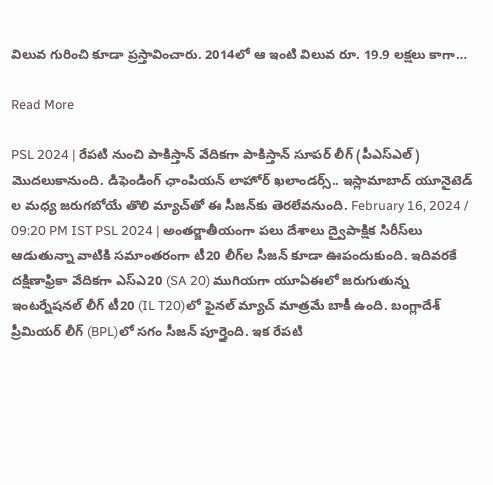విలువ గురించి కూడా ప్రస్తావించారు. 2014లో ఆ ఇంటి విలువ రూ. 19.9 లక్షలు కాగా…

Read More

PSL 2024 | రేపటి నుంచి పాకిస్తాన్‌ వేదికగా పాకిస్తాన్‌ సూపర్‌ లీగ్‌ (పీఎస్‌ఎల్‌) మొదలుకానుంది. డిఫెండింగ్‌ ఛాంపియన్‌ లాహోర్‌ ఖలాండర్స్‌.. ఇస్లామాబాద్‌ యూనైటెడ్‌ ల మధ్య జరుగబోయే తొలి మ్యాచ్‌తో ఈ సీజన్‌కు తెరలేవనుంది. February 16, 2024 / 09:20 PM IST PSL 2024 | అంతర్జాతీయంగా పలు దేశాలు ద్వైపాక్షిక సిరీస్‌లు ఆడుతున్నా వాటికి సమాంతరంగా టీ20 లీగ్‌ల సీజన్‌ కూడా ఊపందుకుంది. ఇదివరకే దక్షిణాఫ్రికా వేదికగా ఎస్‌ఎ20 (SA 20) ముగియగా యూఏఈలో జరుగుతున్న ఇంటర్నేషనల్‌ లీగ్‌ టీ20 (IL T20)లో ఫైనల్‌ మ్యాచ్‌ మాత్రమే బాకీ ఉంది. బంగ్లాదేశ్‌ ప్రీమియర్‌ లీగ్‌ (BPL)లో సగం సీజన్‌ పూర్తైంది. ఇక రేపటి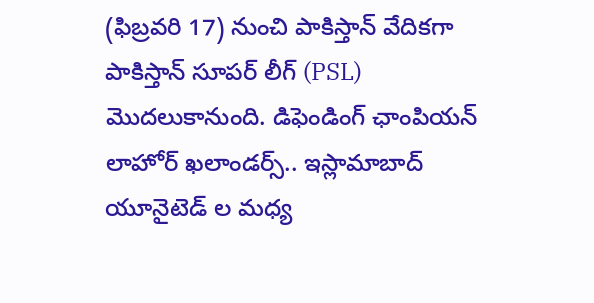(ఫిబ్రవరి 17) నుంచి పాకిస్తాన్‌ వేదికగా పాకిస్తాన్‌ సూపర్‌ లీగ్‌ (PSL) మొదలుకానుంది. డిఫెండింగ్‌ ఛాంపియన్‌ లాహోర్‌ ఖలాండర్స్‌.. ఇస్లామాబాద్‌ యూనైటెడ్‌ ల మధ్య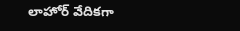లాహోర్‌ వేదికగా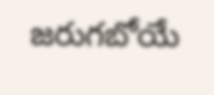జరుగబోయే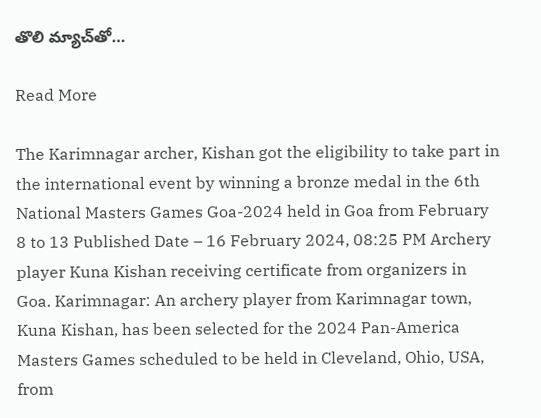తొలి మ్యాచ్‌తో…

Read More

The Karimnagar archer, Kishan got the eligibility to take part in the international event by winning a bronze medal in the 6th National Masters Games Goa-2024 held in Goa from February 8 to 13 Published Date – 16 February 2024, 08:25 PM Archery player Kuna Kishan receiving certificate from organizers in Goa. Karimnagar: An archery player from Karimnagar town, Kuna Kishan, has been selected for the 2024 Pan-America Masters Games scheduled to be held in Cleveland, Ohio, USA, from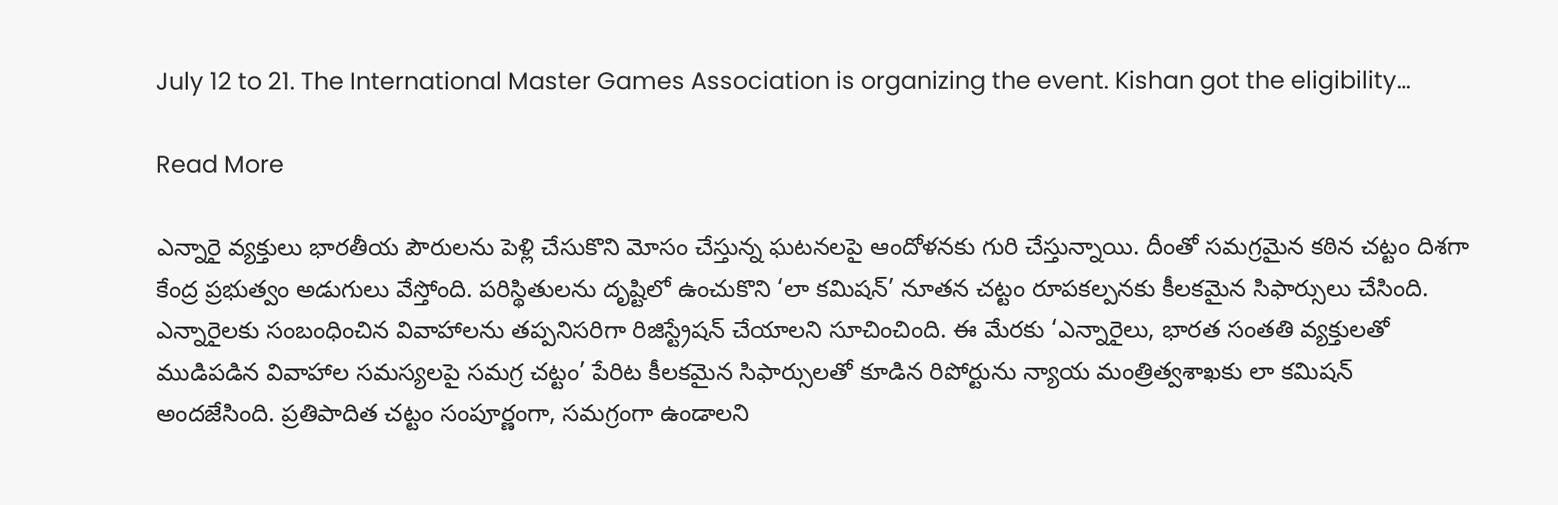July 12 to 21. The International Master Games Association is organizing the event. Kishan got the eligibility…

Read More

ఎన్నారై వ్యక్తులు భారతీయ పౌరులను పెళ్లి చేసుకొని మోసం చేస్తున్న ఘటనలపై ఆందోళనకు గురి చేస్తున్నాయి. దీంతో సమగ్రమైన కఠిన చట్టం దిశగా కేంద్ర ప్రభుత్వం అడుగులు వేస్తోంది. పరిస్థితులను దృష్టిలో ఉంచుకొని ‘లా కమిషన్’ నూతన చట్టం రూపకల్పనకు కీలకమైన సిఫార్సులు చేసింది. ఎన్నారైలకు సంబంధించిన వివాహాలను తప్పనిసరిగా రిజిస్ట్రేషన్ చేయాలని సూచించింది. ఈ మేరకు ‘ఎన్నారైలు, భారత సంతతి వ్యక్తులతో ముడిపడిన వివాహాల సమస్యలపై సమగ్ర చట్టం’ పేరిట కీలకమైన సిఫార్సులతో కూడిన రిపోర్టును న్యాయ మంత్రిత్వశాఖకు లా కమిషన్ అందజేసింది. ప్రతిపాదిత చట్టం సంపూర్ణంగా, సమగ్రంగా ఉండాలని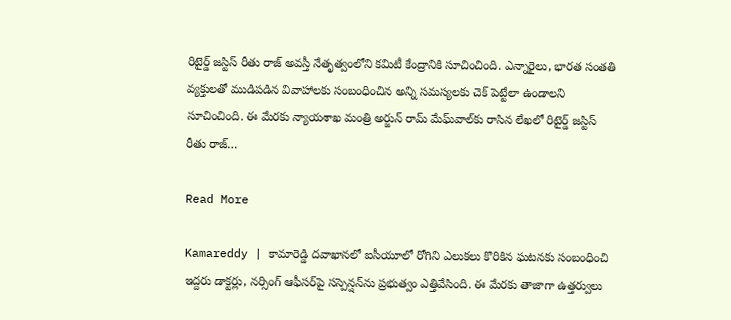రిటైర్డ్ జస్టిస్ రీతు రాజ్ అవస్తీ నేతృత్వంలోని కమిటీ కేంద్రానికి సూచించింది. ఎన్నారైలు, భారత సంతతి వ్యక్తులతో ముడిపడిన వివాహాలకు సంబంధించిన అన్ని సమస్యలకు చెక్ పెట్టేలా ఉండాలని సూచించింది. ఈ మేరకు న్యాయశాఖ మంత్రి అర్జున్ రామ్ మేఘ్‌వాల్‌‌కు రాసిన లేఖలో రిటైర్డ్ జస్టిస్ రీతు రాజ్…

Read More

Kamareddy | కామారెడ్డి దవాఖానలో ఐసీయూలో రోగిని ఎలుకలు కొరికిన ఘటనకు సంబంధించి ఇద్దరు డాక్టర్లు, నర్సింగ్‌ ఆఫీసర్‌పై సస్పెన్షన్‌ను ప్రభుత్వం ఎత్తివేసింది. ఈ మేరకు తాజాగా ఉత్తర్వులు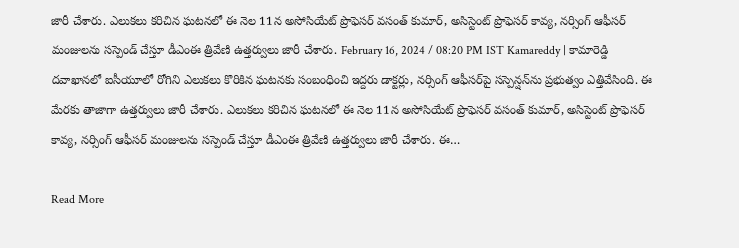జారీ చేశారు. ఎలుకలు కరిచిన ఘటనలో ఈ నెల 11న అసోసియేట్‌ ప్రొఫెసర్‌ వసంత్‌ కుమార్‌, అసిస్టెంట్‌ ప్రొఫెసర్‌ కావ్య, నర్సింగ్‌ ఆఫీసర్‌ మంజులను సస్పెండ్‌ చేస్తూ డీఎంఈ త్రివేణి ఉత్తర్వులు జారీ చేశారు. February 16, 2024 / 08:20 PM IST Kamareddy | కామారెడ్డి దవాఖానలో ఐసీయూలో రోగిని ఎలుకలు కొరికిన ఘటనకు సంబంధించి ఇద్దరు డాక్టర్లు, నర్సింగ్‌ ఆఫీసర్‌పై సస్పెన్షన్‌ను ప్రభుత్వం ఎత్తివేసింది. ఈ మేరకు తాజాగా ఉత్తర్వులు జారీ చేశారు. ఎలుకలు కరిచిన ఘటనలో ఈ నెల 11న అసోసియేట్‌ ప్రొఫెసర్‌ వసంత్‌ కుమార్‌, అసిస్టెంట్‌ ప్రొఫెసర్‌ కావ్య, నర్సింగ్‌ ఆఫీసర్‌ మంజులను సస్పెండ్‌ చేస్తూ డీఎంఈ త్రివేణి ఉత్తర్వులు జారీ చేశారు. ఈ…

Read More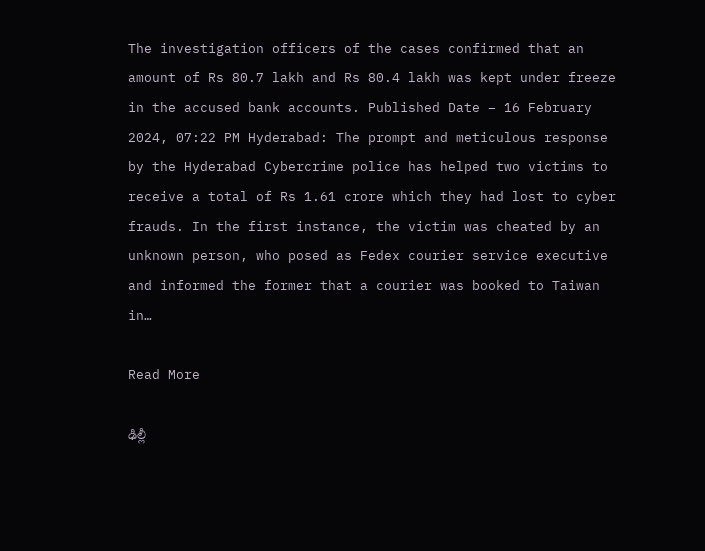The investigation officers of the cases confirmed that an amount of Rs 80.7 lakh and Rs 80.4 lakh was kept under freeze in the accused bank accounts. Published Date – 16 February 2024, 07:22 PM Hyderabad: The prompt and meticulous response by the Hyderabad Cybercrime police has helped two victims to receive a total of Rs 1.61 crore which they had lost to cyber frauds. In the first instance, the victim was cheated by an unknown person, who posed as Fedex courier service executive and informed the former that a courier was booked to Taiwan in…

Read More

ఢిల్లీ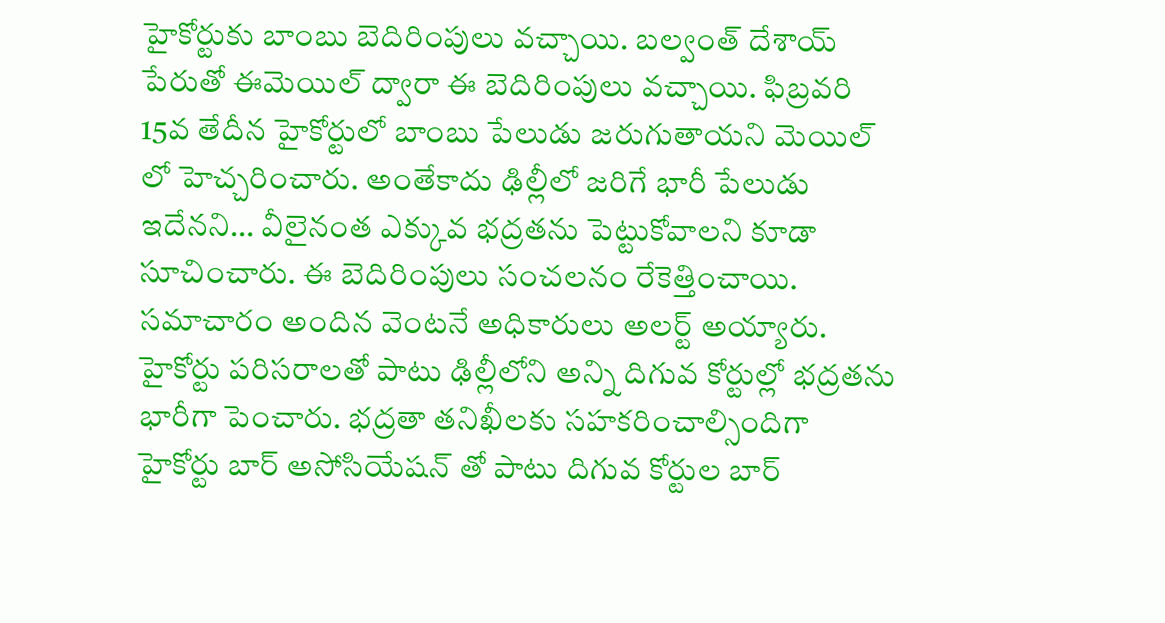హైకోర్టుకు బాంబు బెదిరింపులు వచ్చాయి. బల్వంత్ దేశాయ్ పేరుతో ఈమెయిల్ ద్వారా ఈ బెదిరింపులు వచ్చాయి. ఫిబ్రవరి 15వ తేదీన హైకోర్టులో బాంబు పేలుడు జరుగుతాయని మెయిల్ లో హెచ్చరించారు. అంతేకాదు ఢిల్లీలో జరిగే భారీ పేలుడు ఇదేనని… వీలైనంత ఎక్కువ భద్రతను పెట్టుకోవాలని కూడా సూచించారు. ఈ బెదిరింపులు సంచలనం రేకెత్తించాయి. సమాచారం అందిన వెంటనే అధికారులు అలర్ట్ అయ్యారు. హైకోర్టు పరిసరాలతో పాటు ఢిల్లీలోని అన్ని దిగువ కోర్టుల్లో భద్రతను భారీగా పెంచారు. భద్రతా తనిఖీలకు సహకరించాల్సిందిగా హైకోర్టు బార్ అసోసియేషన్ తో పాటు దిగువ కోర్టుల బార్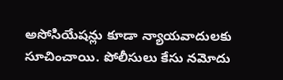అసోసియేషన్లు కూడా న్యాయవాదులకు సూచించాయి. పోలీసులు కేసు నమోదు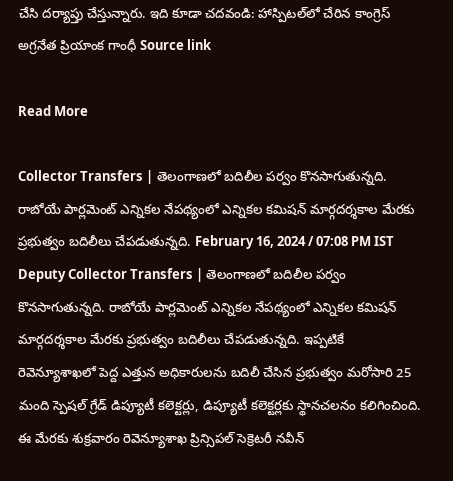చేసి దర్యాప్తు చేస్తున్నారు. ఇది కూడా చదవండి: హాస్పిటల్‌లో చేరిన కాంగ్రెస్ అగ్రనేత ప్రియాంక గాంధీ Source link

Read More

Collector Transfers | తెలంగాణలో బదిలీల పర్వం కొనసాగుతున్నది. రాబోయే పార్లమెంట్‌ ఎన్నికల నేపథ్యంలో ఎన్నికల కమిషన్‌ మార్గదర్శకాల మేరకు ప్రభుత్వం బదిలీలు చేపడుతున్నది. February 16, 2024 / 07:08 PM IST Deputy Collector Transfers | తెలంగాణలో బదిలీల పర్వం కొనసాగుతున్నది. రాబోయే పార్లమెంట్‌ ఎన్నికల నేపథ్యంలో ఎన్నికల కమిషన్‌ మార్గదర్శకాల మేరకు ప్రభుత్వం బదిలీలు చేపడుతున్నది. ఇప్పటికే రెవెన్యూశాఖలో పెద్ద ఎత్తున అధికారులను బదిలీ చేసిన ప్రభుత్వం మరోసారి 25 మంది స్పెషల్‌ గ్రేడ్‌ డిప్యూటీ కలెక్టర్లు, డిప్యూటీ కలెక్టర్లకు స్థానచలనం కలిగించింది. ఈ మేరకు శుక్రవారం రెవెన్యూశాఖ ప్రిన్సిపల్‌ సెక్రెటరీ నవీన్‌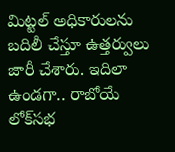మిట్టల్‌ అధికారులను బదిలీ చేస్తూ ఉత్తర్వులు జారీ చేశారు. ఇదిలా ఉండగా.. రాబోయే లోక్‌సభ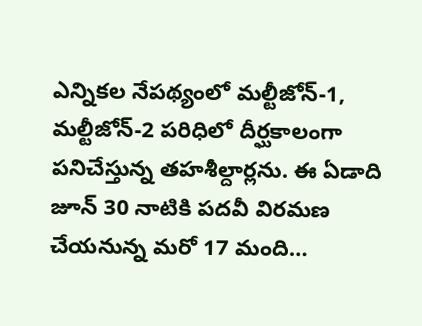ఎన్నికల నేపథ్యంలో మల్టీజోన్‌-1, మల్టీజోన్‌-2 పరిధిలో దీర్ఘకాలంగా పనిచేస్తున్న తహశీల్దార్లను. ఈ ఏడాది జూన్‌ 30 నాటికి పదవీ విరమణ చేయనున్న మరో 17 మంది…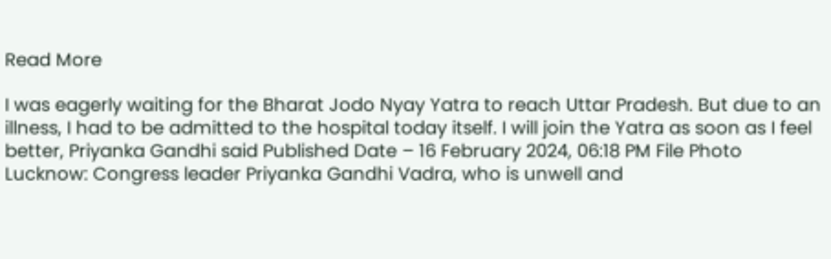Read More

I was eagerly waiting for the Bharat Jodo Nyay Yatra to reach Uttar Pradesh. But due to an illness, I had to be admitted to the hospital today itself. I will join the Yatra as soon as I feel better, Priyanka Gandhi said Published Date – 16 February 2024, 06:18 PM File Photo Lucknow: Congress leader Priyanka Gandhi Vadra, who is unwell and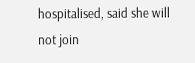hospitalised, said she will not join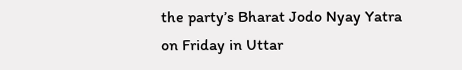the party’s Bharat Jodo Nyay Yatra on Friday in Uttar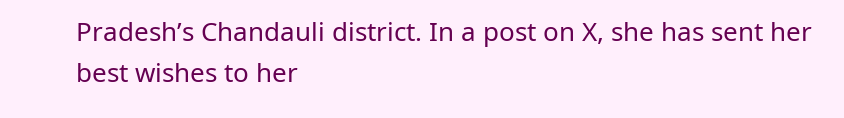Pradesh’s Chandauli district. In a post on X, she has sent her best wishes to her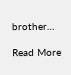brother…

Read More